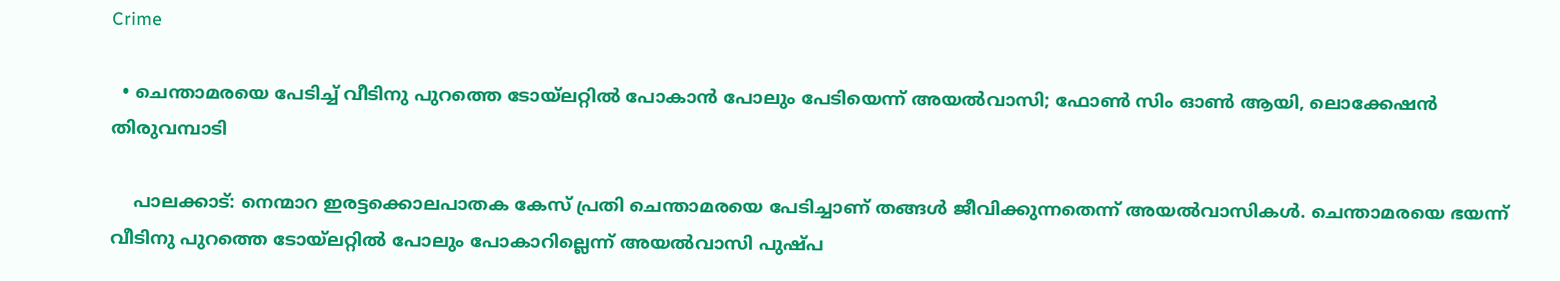Crime

  • ചെന്താമരയെ പേടിച്ച് വീടിനു പുറത്തെ ടോയ്ലറ്റില്‍ പോകാന്‍ പോലും പേടിയെന്ന് അയല്‍വാസി; ഫോണ്‍ സിം ഓണ്‍ ആയി, ലൊക്കേഷന്‍ തിരുവമ്പാടി

    പാലക്കാട്: നെന്മാറ ഇരട്ടക്കൊലപാതക കേസ് പ്രതി ചെന്താമരയെ പേടിച്ചാണ് തങ്ങള്‍ ജീവിക്കുന്നതെന്ന് അയല്‍വാസികള്‍. ചെന്താമരയെ ഭയന്ന് വീടിനു പുറത്തെ ടോയ്ലറ്റില്‍ പോലും പോകാറില്ലെന്ന് അയല്‍വാസി പുഷ്പ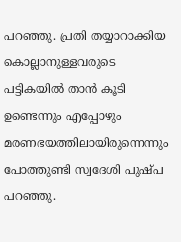പറഞ്ഞു. പ്രതി തയ്യാറാക്കിയ കൊല്ലാനുള്ളവരുടെ പട്ടികയില്‍ താന്‍ കൂടി ഉണ്ടെന്നും എപ്പോഴും മരണഭയത്തിലായിരുന്നെന്നും പോത്തുണ്ടി സ്വദേശി പുഷ്പ പറഞ്ഞു.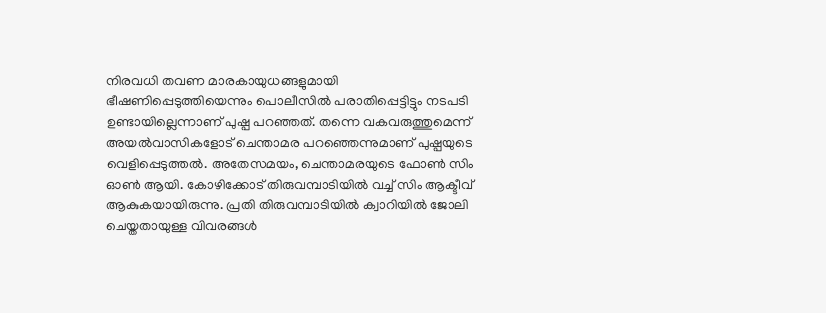നിരവധി തവണ മാരകായുധങ്ങളുമായി ഭീഷണിപ്പെടുത്തിയെന്നും പൊലീസില്‍ പരാതിപ്പെട്ടിട്ടും നടപടി ഉണ്ടായില്ലെന്നാണ് പുഷ്പ പറഞ്ഞത്. തന്നെ വകവരുത്തുമെന്ന് അയല്‍വാസികളോട് ചെന്താമര പറഞ്ഞെന്നുമാണ് പുഷ്പയുടെ വെളിപ്പെടുത്തല്‍. അതേസമയം, ചെന്താമരയുടെ ഫോണ്‍ സിം ഓണ്‍ ആയി. കോഴിക്കോട് തിരുവമ്പാടിയില്‍ വച്ച് സിം ആക്ടീവ് ആകുകയായിരുന്നു. പ്രതി തിരുവമ്പാടിയില്‍ ക്വാറിയില്‍ ജോലി ചെയ്തതായുള്ള വിവരങ്ങള്‍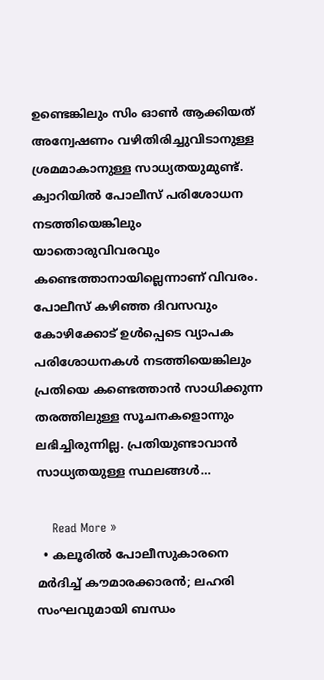ഉണ്ടെങ്കിലും സിം ഓണ്‍ ആക്കിയത് അന്വേഷണം വഴിതിരിച്ചുവിടാനുള്ള ശ്രമമാകാനുള്ള സാധ്യതയുമുണ്ട്. ക്വാറിയില്‍ പോലീസ് പരിശോധന നടത്തിയെങ്കിലും യാതൊരുവിവരവും കണ്ടെത്താനായില്ലെന്നാണ് വിവരം. പോലീസ് കഴിഞ്ഞ ദിവസവും കോഴിക്കോട് ഉള്‍പ്പെടെ വ്യാപക പരിശോധനകള്‍ നടത്തിയെങ്കിലും പ്രതിയെ കണ്ടെത്താന്‍ സാധിക്കുന്ന തരത്തിലുള്ള സൂചനകളൊന്നും ലഭിച്ചിരുന്നില്ല. പ്രതിയുണ്ടാവാന്‍ സാധ്യതയുള്ള സ്ഥലങ്ങള്‍…

    Read More »
  • കലൂരില്‍ പോലീസുകാരനെ മര്‍ദിച്ച് കൗമാരക്കാരന്‍; ലഹരി സംഘവുമായി ബന്ധം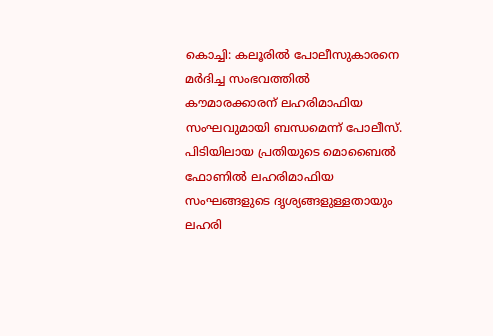കൊച്ചി: കലൂരില്‍ പോലീസുകാരനെ മര്‍ദിച്ച സംഭവത്തില്‍ കൗമാരക്കാരന് ലഹരിമാഫിയ സംഘവുമായി ബന്ധമെന്ന് പോലീസ്. പിടിയിലായ പ്രതിയുടെ മൊബൈല്‍ ഫോണില്‍ ലഹരിമാഫിയ സംഘങ്ങളുടെ ദൃശ്യങ്ങളുള്ളതായും ലഹരി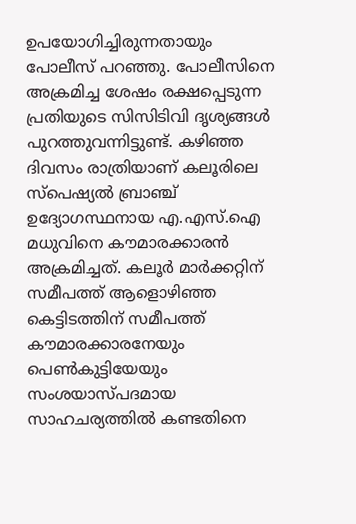ഉപയോഗിച്ചിരുന്നതായും പോലീസ് പറഞ്ഞു. പോലീസിനെ അക്രമിച്ച ശേഷം രക്ഷപ്പെടുന്ന പ്രതിയുടെ സിസിടിവി ദൃശ്യങ്ങള്‍ പുറത്തുവന്നിട്ടുണ്ട്. കഴിഞ്ഞ ദിവസം രാത്രിയാണ് കലൂരിലെ സ്പെഷ്യല്‍ ബ്രാഞ്ച് ഉദ്യോഗസ്ഥനായ എ.എസ്.ഐ മധുവിനെ കൗമാരക്കാരന്‍ അക്രമിച്ചത്. കലൂര്‍ മാര്‍ക്കറ്റിന് സമീപത്ത് ആളൊഴിഞ്ഞ കെട്ടിടത്തിന് സമീപത്ത് കൗമാരക്കാരനേയും പെണ്‍കുട്ടിയേയും സംശയാസ്പദമായ സാഹചര്യത്തില്‍ കണ്ടതിനെ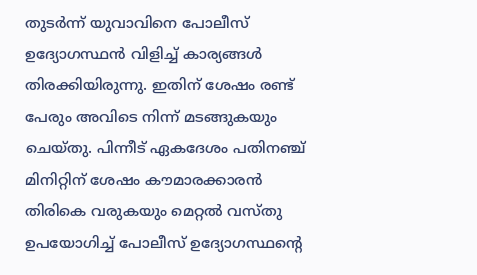തുടര്‍ന്ന് യുവാവിനെ പോലീസ് ഉദ്യോഗസ്ഥന്‍ വിളിച്ച് കാര്യങ്ങള്‍ തിരക്കിയിരുന്നു. ഇതിന് ശേഷം രണ്ട് പേരും അവിടെ നിന്ന് മടങ്ങുകയും ചെയ്തു. പിന്നീട് ഏകദേശം പതിനഞ്ച് മിനിറ്റിന് ശേഷം കൗമാരക്കാരന്‍ തിരികെ വരുകയും മെറ്റല്‍ വസ്തു ഉപയോഗിച്ച് പോലീസ് ഉദ്യോഗസ്ഥന്റെ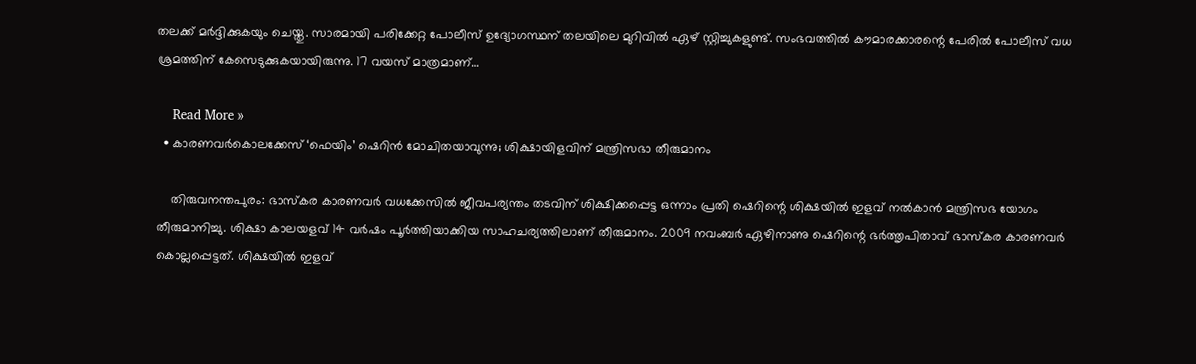തലക്ക് മര്‍ദ്ദിക്കുകയും ചെയ്തു. സാരമായി പരിക്കേറ്റ പോലീസ് ഉദ്യോഗസ്ഥന് തലയിലെ മുറിവില്‍ ഏഴ് സ്റ്റിച്ചുകളുണ്ട്. സംഭവത്തില്‍ കൗമാരക്കാരന്റെ പേരില്‍ പോലീസ് വധ ശ്രമത്തിന് കേസെടുക്കുകയായിരുന്നു. 17 വയസ് മാത്രമാണ്…

    Read More »
  • കാരണവര്‍കൊലക്കേസ് ‘ഫെയിം’ ഷെറിന്‍ മോചിതയാവുന്നു; ശിക്ഷായിളവിന് മന്ത്രിസഭാ തീരുമാനം

    തിരുവനന്തപുരം: ഭാസ്‌കര കാരണവര്‍ വധക്കേസില്‍ ജീവപര്യന്തം തടവിന് ശിക്ഷിക്കപ്പെട്ട ഒന്നാം പ്രതി ഷെറിന്റെ ശിക്ഷയില്‍ ഇളവ് നല്‍കാന്‍ മന്ത്രിസഭ യോഗം തീരുമാനിച്ചു. ശിക്ഷാ കാലയളവ് 14 വര്‍ഷം പൂര്‍ത്തിയാക്കിയ സാഹചര്യത്തിലാണ് തീരുമാനം. 2009 നവംബര്‍ ഏഴിനാണു ഷെറിന്റെ ഭര്‍ത്തൃപിതാവ് ഭാസ്‌കര കാരണവര്‍ കൊല്ലപ്പെട്ടത്. ശിക്ഷയില്‍ ഇളവ്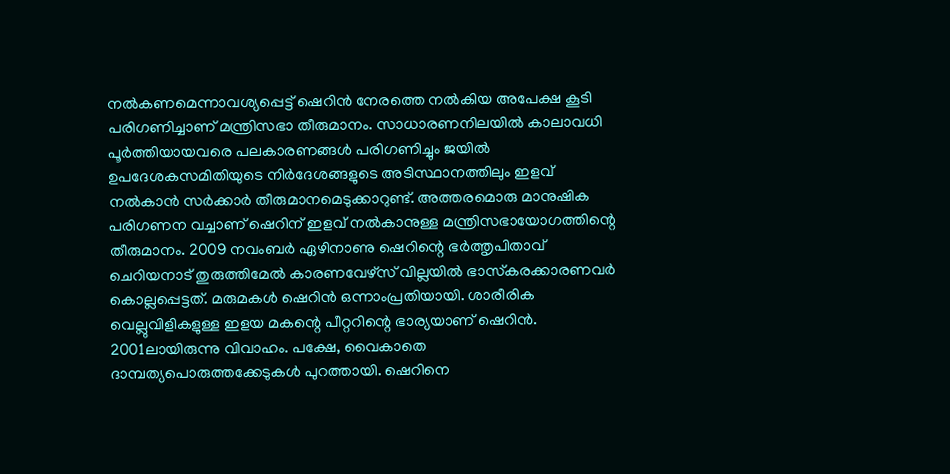നല്‍കണമെന്നാവശ്യപ്പെട്ട് ഷെറിന്‍ നേരത്തെ നല്‍കിയ അപേക്ഷ കൂടി പരിഗണിച്ചാണ് മന്ത്രിസഭാ തീരുമാനം. സാധാരണനിലയില്‍ കാലാവധി പൂര്‍ത്തിയായവരെ പലകാരണങ്ങള്‍ പരിഗണിച്ചും ജയില്‍ ഉപദേശകസമിതിയുടെ നിര്‍ദേശങ്ങളുടെ അടിസ്ഥാനത്തിലും ഇളവ് നല്‍കാന്‍ സര്‍ക്കാര്‍ തീരുമാനമെടുക്കാറുണ്ട്. അത്തരമൊരു മാനുഷിക പരിഗണന വച്ചാണ് ഷെറിന് ഇളവ് നല്‍കാനുള്ള മന്ത്രിസഭായോഗത്തിന്റെ തീരുമാനം. 2009 നവംബര്‍ ഏഴിനാണു ഷെറിന്റെ ഭര്‍ത്തൃപിതാവ് ചെറിയനാട് തുരുത്തിമേല്‍ കാരണവേഴ്‌സ് വില്ലയില്‍ ഭാസ്‌കരക്കാരണവര്‍ കൊല്ലപ്പെട്ടത്. മരുമകള്‍ ഷെറിന്‍ ഒന്നാംപ്രതിയായി. ശാരീരിക വെല്ലുവിളികളുള്ള ഇളയ മകന്റെ പീറ്ററിന്റെ ഭാര്യയാണ് ഷെറിന്‍. 2001ലായിരുന്നു വിവാഹം. പക്ഷേ, വൈകാതെ ദാമ്പത്യപൊരുത്തക്കേടുകള്‍ പുറത്തായി. ഷെറിനെ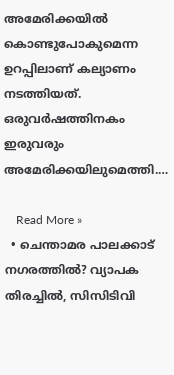അമേരിക്കയില്‍ കൊണ്ടുപോകുമെന്ന ഉറപ്പിലാണ് കല്യാണം നടത്തിയത്. ഒരുവര്‍ഷത്തിനകം ഇരുവരും അമേരിക്കയിലുമെത്തി.…

    Read More »
  • ചെന്താമര പാലക്കാട് നഗരത്തില്‍? വ്യാപക തിരച്ചില്‍, സിസിടിവി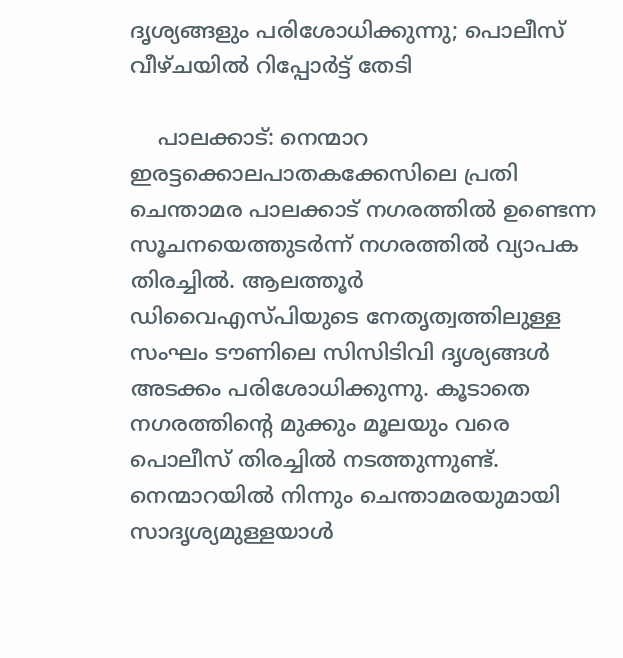ദൃശ്യങ്ങളും പരിശോധിക്കുന്നു; പൊലീസ് വീഴ്ചയില്‍ റിപ്പോര്‍ട്ട് തേടി

    പാലക്കാട്: നെന്മാറ ഇരട്ടക്കൊലപാതകക്കേസിലെ പ്രതി ചെന്താമര പാലക്കാട് നഗരത്തില്‍ ഉണ്ടെന്ന സൂചനയെത്തുടര്‍ന്ന് നഗരത്തില്‍ വ്യാപക തിരച്ചില്‍. ആലത്തൂര്‍ ഡിവൈഎസ്പിയുടെ നേതൃത്വത്തിലുള്ള സംഘം ടൗണിലെ സിസിടിവി ദൃശ്യങ്ങള്‍ അടക്കം പരിശോധിക്കുന്നു. കൂടാതെ നഗരത്തിന്റെ മുക്കും മൂലയും വരെ പൊലീസ് തിരച്ചില്‍ നടത്തുന്നുണ്ട്. നെന്മാറയില്‍ നിന്നും ചെന്താമരയുമായി സാദൃശ്യമുള്ളയാള്‍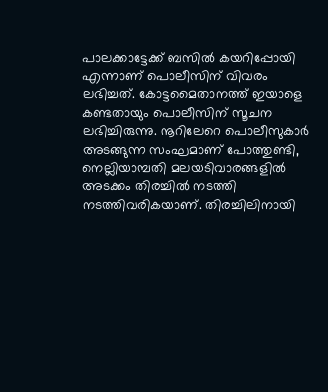പാലക്കാട്ടേക്ക് ബസില്‍ കയറിപ്പോയി എന്നാണ് പൊലീസിന് വിവരം ലഭിച്ചത്. കോട്ടമൈതാനത്ത് ഇയാളെ കണ്ടതായും പൊലീസിന് സൂചന ലഭിച്ചിരുന്നു. നൂറിലേറെ പൊലീസുകാര്‍ അടങ്ങുന്ന സംഘമാണ് പോത്തുണ്ടി, നെല്ലിയാമ്പതി മലയടിവാരങ്ങളില്‍ അടക്കം തിരച്ചില്‍ നടത്തി നടത്തിവരികയാണ്. തിരച്ചിലിനായി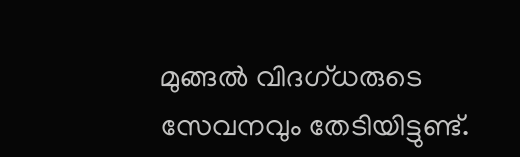മുങ്ങല്‍ വിദഗ്ധരുടെ സേവനവും തേടിയിട്ടുണ്ട്.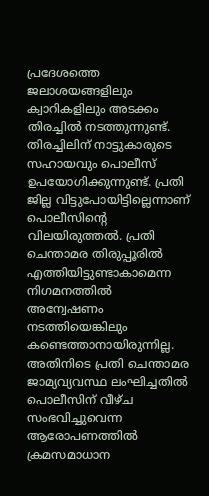പ്രദേശത്തെ ജലാശയങ്ങളിലും ക്വാറികളിലും അടക്കം തിരച്ചില്‍ നടത്തുന്നുണ്ട്. തിരച്ചിലിന് നാട്ടുകാരുടെ സഹായവും പൊലീസ് ഉപയോഗിക്കുന്നുണ്ട്. പ്രതി ജില്ല വിട്ടുപോയിട്ടില്ലെന്നാണ് പൊലീസിന്റെ വിലയിരുത്തല്‍. പ്രതി ചെന്താമര തിരുപ്പൂരില്‍ എത്തിയിട്ടുണ്ടാകാമെന്ന നിഗമനത്തില്‍ അന്വേഷണം നടത്തിയെങ്കിലും കണ്ടെത്താനായിരുന്നില്ല. അതിനിടെ പ്രതി ചെന്താമര ജാമ്യവ്യവസ്ഥ ലംഘിച്ചതില്‍ പൊലീസിന് വീഴ്ച സംഭവിച്ചുവെന്ന ആരോപണത്തില്‍ ക്രമസമാധാന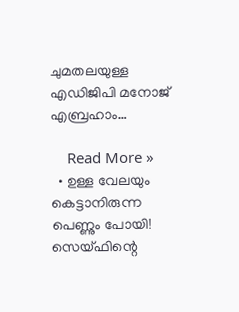ചുമതലയുള്ള എഡിജിപി മനോജ് എബ്രഹാം…

    Read More »
  • ഉള്ള വേലയും കെട്ടാനിരുന്ന പെണ്ണും പോയി! സെയ്ഫിന്റെ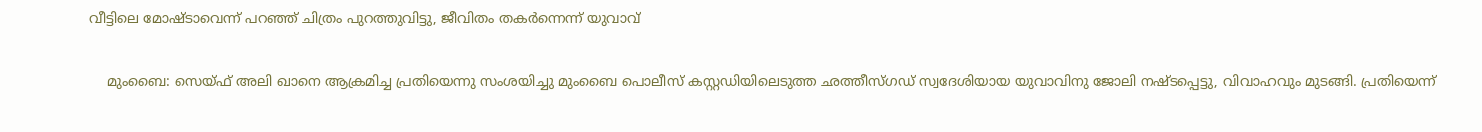വീട്ടിലെ മോഷ്ടാവെന്ന് പറഞ്ഞ് ചിത്രം പുറത്തുവിട്ടു, ജീവിതം തകര്‍ന്നെന്ന് യുവാവ്

    മുംബൈ: സെയ്ഫ് അലി ഖാനെ ആക്രമിച്ച പ്രതിയെന്നു സംശയിച്ചു മുംബൈ പൊലീസ് കസ്റ്റഡിയിലെടുത്ത ഛത്തീസ്ഗഡ് സ്വദേശിയായ യുവാവിനു ജോലി നഷ്ടപ്പെട്ടു, വിവാഹവും മുടങ്ങി. പ്രതിയെന്ന്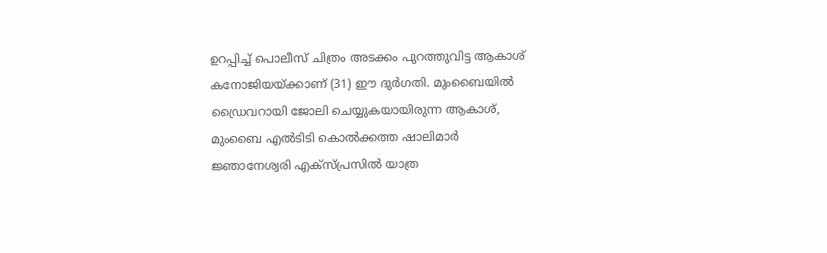ഉറപ്പിച്ച് പൊലീസ് ചിത്രം അടക്കം പുറത്തുവിട്ട ആകാശ് കനോജിയയ്ക്കാണ് (31) ഈ ദുര്‍ഗതി. മുംബൈയില്‍ ഡ്രൈവറായി ജോലി ചെയ്യുകയായിരുന്ന ആകാശ്, മുംബൈ എല്‍ടിടി കൊല്‍ക്കത്ത ഷാലിമാര്‍ ജ്ഞാനേശ്വരി എക്‌സ്പ്രസില്‍ യാത്ര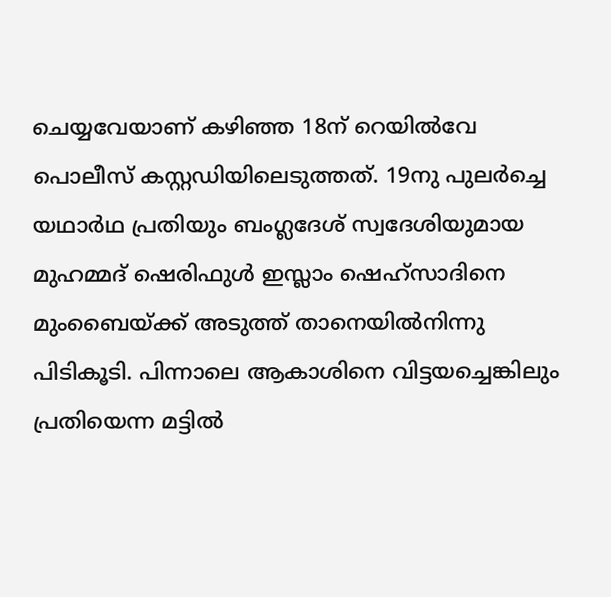ചെയ്യവേയാണ് കഴിഞ്ഞ 18ന് റെയില്‍വേ പൊലീസ് കസ്റ്റഡിയിലെടുത്തത്. 19നു പുലര്‍ച്ചെ യഥാര്‍ഥ പ്രതിയും ബംഗ്ലദേശ് സ്വദേശിയുമായ മുഹമ്മദ് ഷെരിഫുള്‍ ഇസ്ലാം ഷെഹ്‌സാദിനെ മുംബൈയ്ക്ക് അടുത്ത് താനെയില്‍നിന്നു പിടികൂടി. പിന്നാലെ ആകാശിനെ വിട്ടയച്ചെങ്കിലും പ്രതിയെന്ന മട്ടില്‍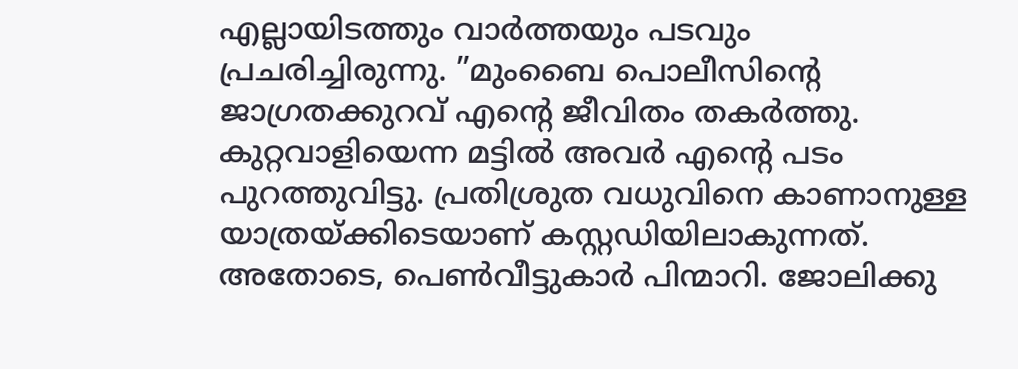എല്ലായിടത്തും വാര്‍ത്തയും പടവും പ്രചരിച്ചിരുന്നു. ”മുംബൈ പൊലീസിന്റെ ജാഗ്രതക്കുറവ് എന്റെ ജീവിതം തകര്‍ത്തു. കുറ്റവാളിയെന്ന മട്ടില്‍ അവര്‍ എന്റെ പടം പുറത്തുവിട്ടു. പ്രതിശ്രുത വധുവിനെ കാണാനുള്ള യാത്രയ്ക്കിടെയാണ് കസ്റ്റഡിയിലാകുന്നത്. അതോടെ, പെണ്‍വീട്ടുകാര്‍ പിന്മാറി. ജോലിക്കു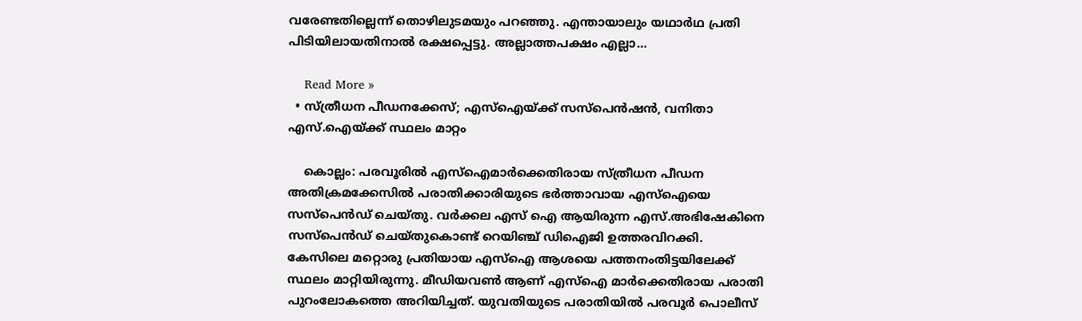വരേണ്ടതില്ലെന്ന് തൊഴിലുടമയും പറഞ്ഞു. എന്തായാലും യഥാര്‍ഥ പ്രതി പിടിയിലായതിനാല്‍ രക്ഷപ്പെട്ടു. അല്ലാത്തപക്ഷം എല്ലാ…

    Read More »
  • സ്ത്രീധന പീഡനക്കേസ്; എസ്‌ഐയ്ക്ക് സസ്‌പെന്‍ഷന്‍, വനിതാ എസ്.ഐയ്ക്ക് സ്ഥലം മാറ്റം

    കൊല്ലം: പരവൂരില്‍ എസ്‌ഐമാര്‍ക്കെതിരായ സ്ത്രീധന പീഡന അതിക്രമക്കേസില്‍ പരാതിക്കാരിയുടെ ഭര്‍ത്താവായ എസ്‌ഐയെ സസ്‌പെന്‍ഡ് ചെയ്തു. വര്‍ക്കല എസ് ഐ ആയിരുന്ന എസ്.അഭിഷേകിനെ സസ്‌പെന്‍ഡ് ചെയ്തുകൊണ്ട് റെയിഞ്ച് ഡിഐജി ഉത്തരവിറക്കി. കേസിലെ മറ്റൊരു പ്രതിയായ എസ്‌ഐ ആശയെ പത്തനംതിട്ടയിലേക്ക് സ്ഥലം മാറ്റിയിരുന്നു. മീഡിയവണ്‍ ആണ് എസ്‌ഐ മാര്‍ക്കെതിരായ പരാതി പുറംലോകത്തെ അറിയിച്ചത്. യുവതിയുടെ പരാതിയില്‍ പരവൂര്‍ പൊലീസ്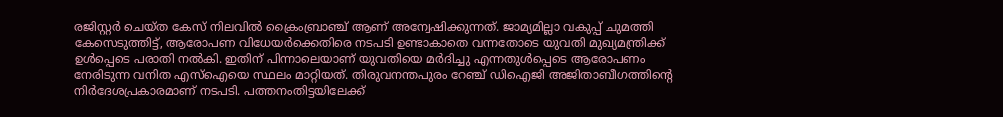രജിസ്റ്റര്‍ ചെയ്ത കേസ് നിലവില്‍ ക്രൈംബ്രാഞ്ച് ആണ് അന്വേഷിക്കുന്നത്. ജാമ്യമില്ലാ വകുപ്പ് ചുമത്തി കേസെടുത്തിട്ട്, ആരോപണ വിധേയര്‍ക്കെതിരെ നടപടി ഉണ്ടാകാതെ വന്നതോടെ യുവതി മുഖ്യമന്ത്രിക്ക് ഉള്‍പ്പെടെ പരാതി നല്‍കി. ഇതിന് പിന്നാലെയാണ് യുവതിയെ മര്‍ദിച്ചു എന്നതുള്‍പ്പെടെ ആരോപണം നേരിടുന്ന വനിത എസ്‌ഐയെ സ്ഥലം മാറ്റിയത്. തിരുവനന്തപുരം റേഞ്ച് ഡിഐജി അജിതാബീഗത്തിന്റെ നിര്‍ദേശപ്രകാരമാണ് നടപടി. പത്തനംതിട്ടയിലേക്ക്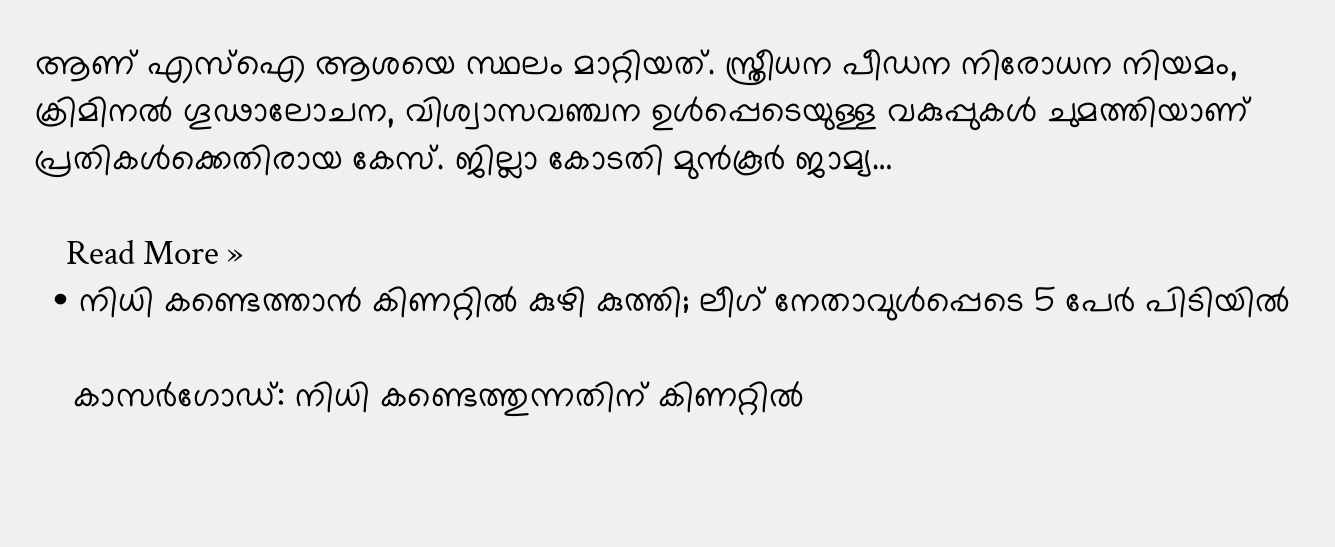ആണ് എസ്‌ഐ ആശയെ സ്ഥലം മാറ്റിയത്. സ്ത്രീധന പീഡന നിരോധന നിയമം, ക്രിമിനല്‍ ഗൂഢാലോചന, വിശ്വാസവഞ്ചന ഉള്‍പ്പെടെയുള്ള വകുപ്പുകള്‍ ചുമത്തിയാണ് പ്രതികള്‍ക്കെതിരായ കേസ്. ജില്ലാ കോടതി മുന്‍കൂര്‍ ജാമ്യ…

    Read More »
  • നിധി കണ്ടെത്താന്‍ കിണറ്റില്‍ കുഴി കുത്തി; ലീഗ് നേതാവുള്‍പ്പെടെ 5 പേര്‍ പിടിയില്‍

    കാസര്‍ഗോഡ്: നിധി കണ്ടെത്തുന്നതിന് കിണറ്റില്‍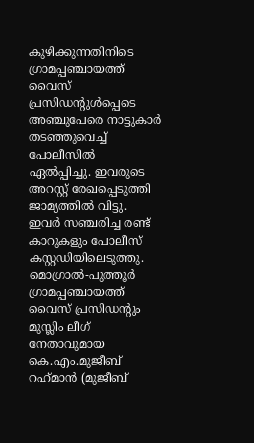കുഴിക്കുന്നതിനിടെ ഗ്രാമപ്പഞ്ചായത്ത് വൈസ് പ്രസിഡന്റുള്‍പ്പെടെ അഞ്ചുപേരെ നാട്ടുകാര്‍ തടഞ്ഞുവെച്ച് പോലീസില്‍ ഏല്‍പ്പിച്ചു. ഇവരുടെ അറസ്റ്റ് രേഖപ്പെടുത്തി ജാമ്യത്തില്‍ വിട്ടു. ഇവര്‍ സഞ്ചരിച്ച രണ്ട് കാറുകളും പോലീസ് കസ്റ്റഡിയിലെടുത്തു. മൊഗ്രാല്‍-പുത്തൂര്‍ ഗ്രാമപ്പഞ്ചായത്ത് വൈസ് പ്രസിഡന്റും മുസ്ലിം ലീഗ് നേതാവുമായ കെ.എം.മുജീബ് റഹ്‌മാന്‍ (മുജീബ്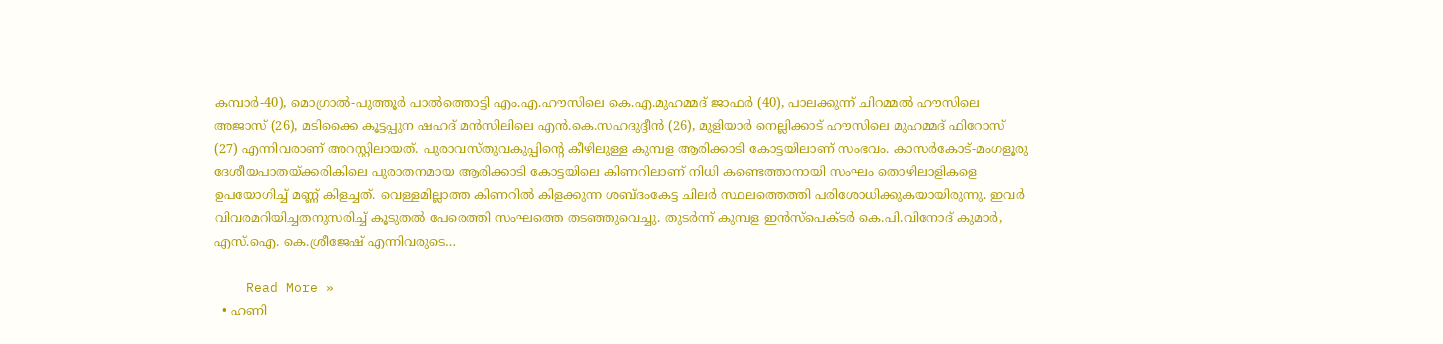കമ്പാര്‍-40), മൊഗ്രാല്‍-പുത്തൂര്‍ പാല്‍ത്തൊട്ടി എം.എ.ഹൗസിലെ കെ.എ.മുഹമ്മദ് ജാഫര്‍ (40), പാലക്കുന്ന് ചിറമ്മല്‍ ഹൗസിലെ അജാസ് (26), മടിക്കൈ കൂട്ടപ്പുന ഷഹദ് മന്‍സിലിലെ എന്‍.കെ.സഹദുദ്ദീന്‍ (26), മുളിയാര്‍ നെല്ലിക്കാട് ഹൗസിലെ മുഹമ്മദ് ഫിറോസ് (27) എന്നിവരാണ് അറസ്റ്റിലായത്. പുരാവസ്തുവകുപ്പിന്റെ കീഴിലുള്ള കുമ്പള ആരിക്കാടി കോട്ടയിലാണ് സംഭവം. കാസര്‍കോട്-മംഗളൂരു ദേശീയപാതയ്ക്കരികിലെ പുരാതനമായ ആരിക്കാടി കോട്ടയിലെ കിണറിലാണ് നിധി കണ്ടെത്താനായി സംഘം തൊഴിലാളികളെ ഉപയോഗിച്ച് മണ്ണ് കിളച്ചത്. വെള്ളമില്ലാത്ത കിണറില്‍ കിളക്കുന്ന ശബ്ദംകേട്ട ചിലര്‍ സ്ഥലത്തെത്തി പരിശോധിക്കുകയായിരുന്നു. ഇവര്‍ വിവരമറിയിച്ചതനുസരിച്ച് കൂടുതല്‍ പേരെത്തി സംഘത്തെ തടഞ്ഞുവെച്ചു. തുടര്‍ന്ന് കുമ്പള ഇന്‍സ്പെക്ടര്‍ കെ.പി.വിനോദ് കുമാര്‍, എസ്.ഐ. കെ.ശ്രീജേഷ് എന്നിവരുടെ…

    Read More »
  • ഹണി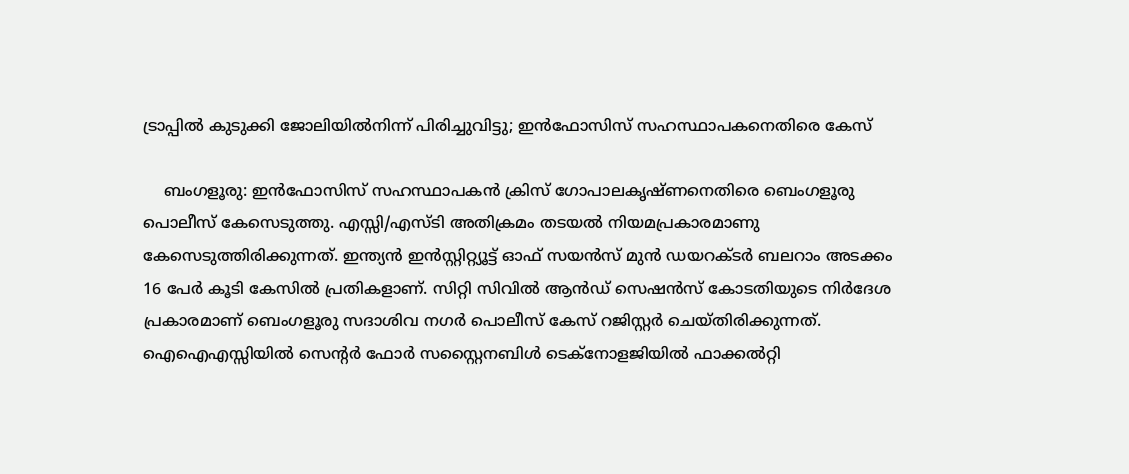ട്രാപ്പില്‍ കുടുക്കി ജോലിയില്‍നിന്ന് പിരിച്ചുവിട്ടു; ഇന്‍ഫോസിസ് സഹസ്ഥാപകനെതിരെ കേസ്

    ബംഗളൂരു: ഇന്‍ഫോസിസ് സഹസ്ഥാപകന്‍ ക്രിസ് ഗോപാലകൃഷ്ണനെതിരെ ബെംഗളൂരു പൊലീസ് കേസെടുത്തു. എസ്സി/എസ്ടി അതിക്രമം തടയല്‍ നിയമപ്രകാരമാണു കേസെടുത്തിരിക്കുന്നത്. ഇന്ത്യന്‍ ഇന്‍സ്റ്റിറ്റ്യൂട്ട് ഓഫ് സയന്‍സ് മുന്‍ ഡയറക്ടര്‍ ബലറാം അടക്കം 16 പേര്‍ കൂടി കേസില്‍ പ്രതികളാണ്. സിറ്റി സിവില്‍ ആന്‍ഡ് സെഷന്‍സ് കോടതിയുടെ നിര്‍ദേശ പ്രകാരമാണ് ബെംഗളൂരു സദാശിവ നഗര്‍ പൊലീസ് കേസ് റജിസ്റ്റര്‍ ചെയ്തിരിക്കുന്നത്. ഐഐഎസ്സിയില്‍ സെന്റര്‍ ഫോര്‍ സസ്റ്റൈനബിള്‍ ടെക്നോളജിയില്‍ ഫാക്കല്‍റ്റി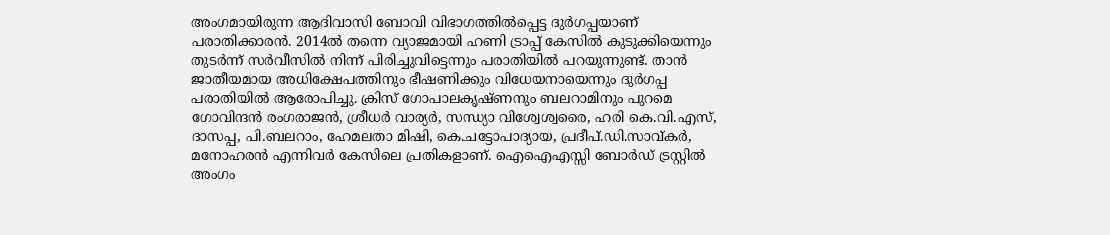അംഗമായിരുന്ന ആദിവാസി ബോവി വിഭാഗത്തില്‍പ്പെട്ട ദുര്‍ഗപ്പയാണ് പരാതിക്കാരന്‍. 2014ല്‍ തന്നെ വ്യാജമായി ഹണി ട്രാപ്പ് കേസില്‍ കുടുക്കിയെന്നും തുടര്‍ന്ന് സര്‍വീസില്‍ നിന്ന് പിരിച്ചുവിട്ടെന്നും പരാതിയില്‍ പറയുന്നുണ്ട്. താന്‍ ജാതീയമായ അധിക്ഷേപത്തിനും ഭീഷണിക്കും വിധേയനായെന്നും ദുര്‍ഗപ്പ പരാതിയില്‍ ആരോപിച്ചു. ക്രിസ് ഗോപാലകൃഷ്ണനും ബലറാമിനും പുറമെ ഗോവിന്ദന്‍ രംഗരാജന്‍, ശ്രീധര്‍ വാര്യര്‍, സന്ധ്യാ വിശ്വേശ്വരൈ, ഹരി കെ.വി.എസ്, ദാസപ്പ, പി.ബലറാം, ഹേമലതാ മിഷി, കെ.ചട്ടോപാദ്യായ, പ്രദീപ്.ഡി.സാവ്കര്‍, മനോഹരന്‍ എന്നിവര്‍ കേസിലെ പ്രതികളാണ്. ഐഐഎസ്സി ബോര്‍ഡ് ട്രസ്റ്റില്‍ അംഗം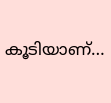കൂടിയാണ്…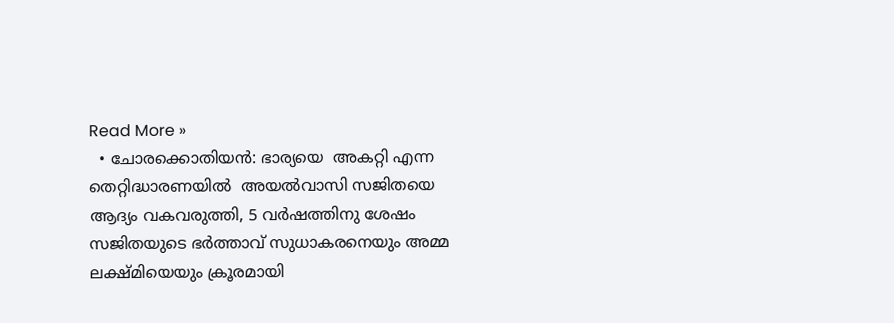Read More »
  • ചോരക്കൊതിയൻ: ഭാര്യയെ  അകറ്റി എന്ന തെറ്റിദ്ധാരണയിൽ  അയല്‍വാസി സജിതയെ ആദ്യം വകവരുത്തി, 5 വർഷത്തിനു ശേഷം സജിതയുടെ ഭർത്താവ് സുധാകരനെയും അമ്മ ലക്ഷ്മിയെയും ക്രൂരമായി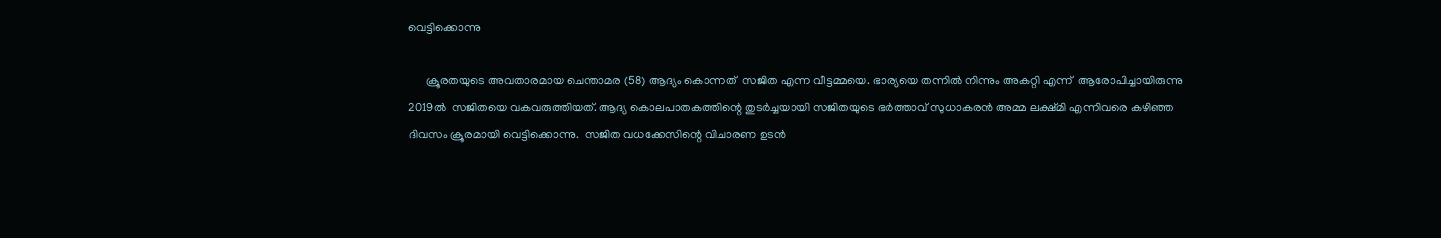വെട്ടിക്കൊന്നു

      ക്രൂരതയുടെ അവതാരമായ ചെന്താമര (58) ആദ്യം കൊന്നത്  സജിത എന്ന വീട്ടമ്മയെ. ഭാര്യയെ തന്നിൽ നിന്നും അകറ്റി എന്ന്  ആരോപിച്ചായിരുന്നു 2019ല്‍  സജിതയെ വകവരുത്തിയത്. ആദ്യ കൊലപാതകത്തിന്റെ തുടർച്ചയായി സജിതയുടെ ഭർത്താവ് സുധാകരൻ അമ്മ ലക്ഷ്മി എന്നിവരെ കഴിഞ്ഞ ദിവസം ക്രൂരമായി വെട്ടിക്കൊന്നു.  സജിത വധക്കേസിന്റെ വിചാരണ ഉടൻ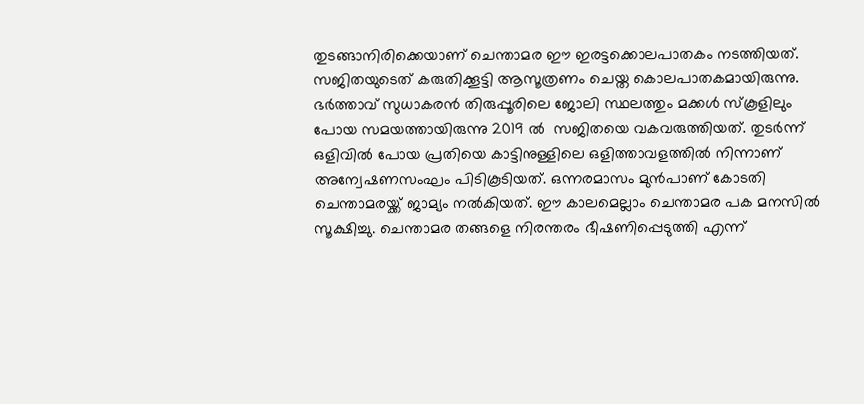തുടങ്ങാനിരിക്കെയാണ് ചെന്താമര ഈ ഇരട്ടക്കൊലപാതകം നടത്തിയത്. സജിതയുടെത് കരുതിക്കൂട്ടി ആസൂത്രണം ചെയ്ത കൊലപാതകമായിരുന്നു. ഭര്‍ത്താവ് സുധാകരന്‍ തിരുപ്പൂരിലെ ജോലി സ്ഥലത്തും മക്കള്‍ സ്‌കൂളിലും പോയ സമയത്തായിരുന്നു 2019 ൽ  സജിതയെ വകവരുത്തിയത്. തുടർന്ന് ഒളിവിൽ പോയ പ്രതിയെ കാട്ടിനുള്ളിലെ ഒളിത്താവളത്തിൽ നിന്നാണ്   അന്വേഷണസംഘം പിടികൂടിയത്. ഒന്നരമാസം മുൻപാണ് കോടതി ചെന്താമരയ്ക്ക് ജാമ്യം നൽകിയത്. ഈ കാലമെല്ലാം ചെന്താമര പക മനസിൽ സൂക്ഷിച്ചു. ചെന്താമര തങ്ങളെ നിരന്തരം ഭീഷണിപ്പെടുത്തി എന്ന്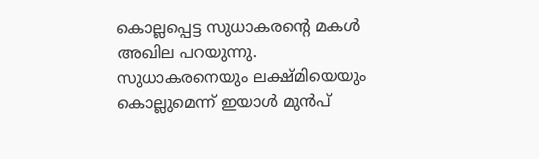കൊല്ലപ്പെട്ട സുധാകരന്റെ മകൾ അഖില പറയുന്നു. സുധാകരനെയും ലക്ഷ്മിയെയും കൊല്ലുമെന്ന് ഇയാള്‍ മുന്‍പ്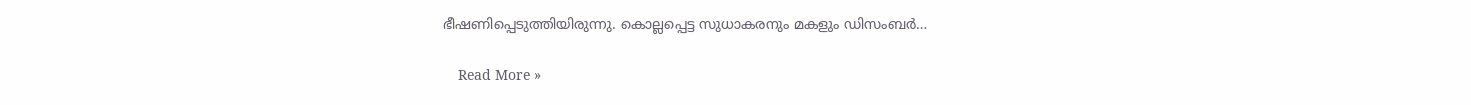ഭീഷണിപ്പെടുത്തിയിരുന്നു. കൊല്ലപ്പെട്ട സുധാകരനും മകളും ഡിസംബർ…

    Read More »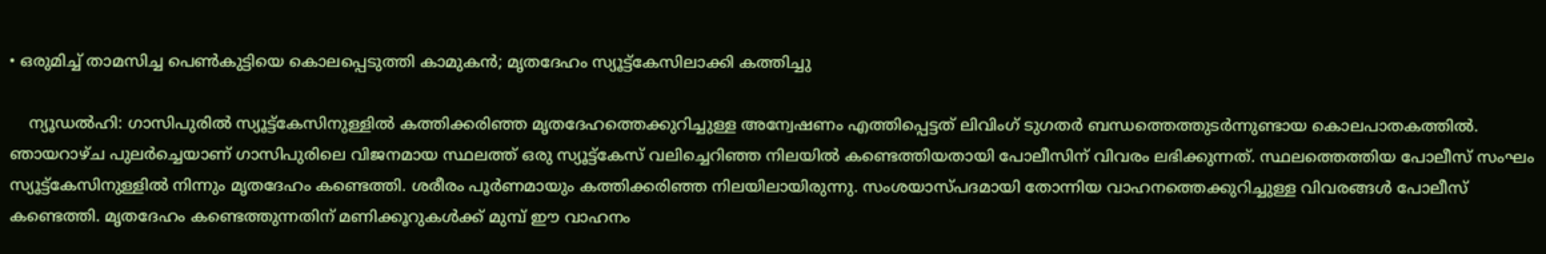• ഒരുമിച്ച് താമസിച്ച പെണ്‍കുട്ടിയെ കൊലപ്പെടുത്തി കാമുകന്‍; മൃതദേഹം സ്യൂട്ട്‌കേസിലാക്കി കത്തിച്ചു

    ന്യൂഡല്‍ഹി: ഗാസിപുരില്‍ സ്യൂട്ട്കേസിനുള്ളില്‍ കത്തിക്കരിഞ്ഞ മൃതദേഹത്തെക്കുറിച്ചുള്ള അന്വേഷണം എത്തിപ്പെട്ടത് ലിവിംഗ് ടുഗതര്‍ ബന്ധത്തെത്തുടര്‍ന്നുണ്ടായ കൊലപാതകത്തില്‍. ഞായറാഴ്ച പുലര്‍ച്ചെയാണ് ഗാസിപുരിലെ വിജനമായ സ്ഥലത്ത് ഒരു സ്യൂട്ട്‌കേസ് വലിച്ചെറിഞ്ഞ നിലയില്‍ കണ്ടെത്തിയതായി പോലീസിന് വിവരം ലഭിക്കുന്നത്. സ്ഥലത്തെത്തിയ പോലീസ് സംഘം സ്യൂട്ട്‌കേസിനുള്ളില്‍ നിന്നും മൃതദേഹം കണ്ടെത്തി. ശരീരം പൂര്‍ണമായും കത്തിക്കരിഞ്ഞ നിലയിലായിരുന്നു. സംശയാസ്പദമായി തോന്നിയ വാഹനത്തെക്കുറിച്ചുള്ള വിവരങ്ങള്‍ പോലീസ് കണ്ടെത്തി. മൃതദേഹം കണ്ടെത്തുന്നതിന് മണിക്കൂറുകള്‍ക്ക് മുമ്പ് ഈ വാഹനം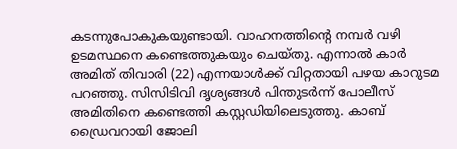കടന്നുപോകുകയുണ്ടായി. വാഹനത്തിന്റെ നമ്പര്‍ വഴി ഉടമസ്ഥനെ കണ്ടെത്തുകയും ചെയ്തു. എന്നാല്‍ കാര്‍ അമിത് തിവാരി (22) എന്നയാള്‍ക്ക് വിറ്റതായി പഴയ കാറുടമ പറഞ്ഞു. സിസിടിവി ദൃശ്യങ്ങള്‍ പിന്തുടര്‍ന്ന് പോലീസ് അമിതിനെ കണ്ടെത്തി കസ്റ്റഡിയിലെടുത്തു. കാബ് ഡ്രൈവറായി ജോലി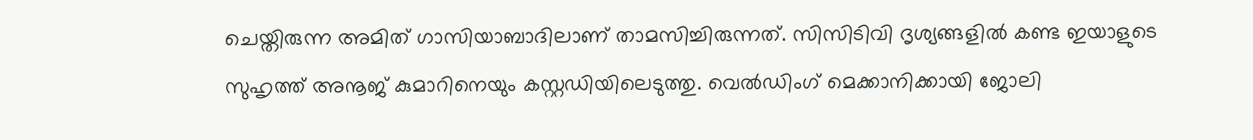ചെയ്തിരുന്ന അമിത് ഗാസിയാബാദിലാണ് താമസിച്ചിരുന്നത്. സിസിടിവി ദൃശ്യങ്ങളില്‍ കണ്ട ഇയാളുടെ സുഹൃത്ത് അനൂജ് കുമാറിനെയും കസ്റ്റഡിയിലെടുത്തു. വെല്‍ഡിംഗ് മെക്കാനിക്കായി ജോലി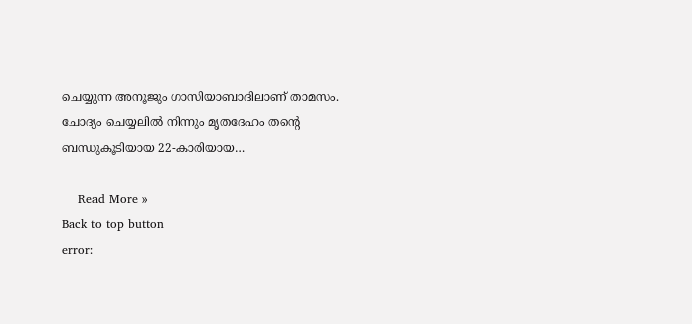ചെയ്യുന്ന അനൂജും ഗാസിയാബാദിലാണ് താമസം. ചോദ്യം ചെയ്യലില്‍ നിന്നും മൃതദേഹം തന്റെ ബന്ധുകൂടിയായ 22-കാരിയായ…

    Read More »
Back to top button
error: